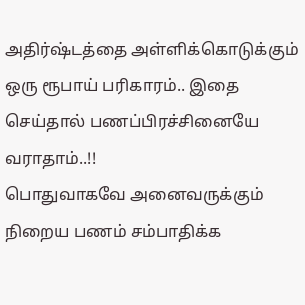அதிர்ஷ்டத்தை அள்ளிக்கொடுக்கும் ஒரு ரூபாய் பரிகாரம்.. இதை செய்தால் பணப்பிரச்சினையே வராதாம்..!!
பொதுவாகவே அனைவருக்கும் நிறைய பணம் சம்பாதிக்க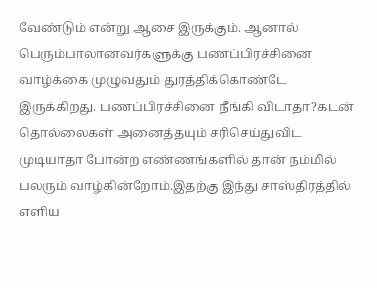வேண்டும் என்று ஆசை இருக்கும். ஆனால் பெரும்பாலானவர்களுக்கு பணப்பிரச்சினை வாழ்க்கை முழுவதும் துரத்திக்கொண்டே இருக்கிறது. பணப்பிரச்சினை நீங்கி விடாதா?கடன் தொல்லைகள் அனைத்தயும் சரிசெய்துவிட முடியாதா போன்ற எண்ணங்களில் தான் நம்மில் பலரும் வாழ்கின்றோம்.இதற்கு இந்து சாஸ்திரத்தில் எளிய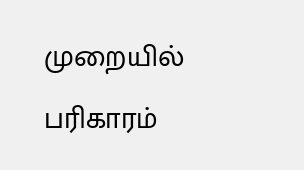முறையில் பரிகாரம்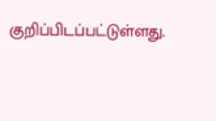குறிப்பிடப்பட்டுள்ளது.